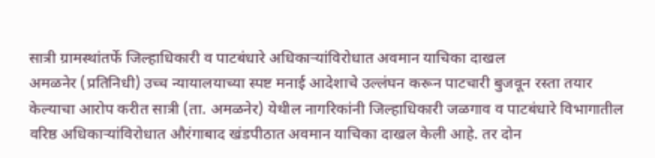सात्री ग्रामस्थांतर्फे जिल्हाधिकारी व पाटबंधारे अधिकाऱ्यांविरोधात अवमान याचिका दाखल
अमळनेर (प्रतिनिधी) उच्च न्यायालयाच्या स्पष्ट मनाई आदेशाचे उल्लंघन करून पाटचारी बुजवून रस्ता तयार केल्याचा आरोप करीत सात्री (ता. अमळनेर) येथील नागरिकांनी जिल्हाधिकारी जळगाव व पाटबंधारे विभागातील वरिष्ठ अधिकाऱ्यांविरोधात औरंगाबाद खंडपीठात अवमान याचिका दाखल केली आहे. तर दोन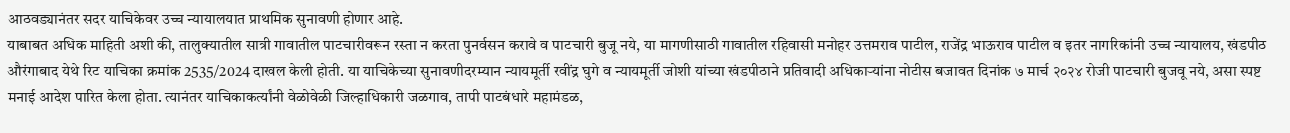आठवड्यानंतर सदर याचिकेवर उच्च न्यायालयात प्राथमिक सुनावणी होणार आहे.
याबाबत अधिक माहिती अशी की, तालुक्यातील सात्री गावातील पाटचारीवरून रस्ता न करता पुनर्वसन करावे व पाटचारी बुजू नये, या मागणीसाठी गावातील रहिवासी मनोहर उत्तमराव पाटील, राजेंद्र भाऊराव पाटील व इतर नागरिकांनी उच्च न्यायालय, खंडपीठ औरंगाबाद येथे रिट याचिका क्रमांक 2535/2024 दाखल केली होती. या याचिकेच्या सुनावणीदरम्यान न्यायमूर्ती रवींद्र घुगे व न्यायमूर्ती जोशी यांच्या खंडपीठाने प्रतिवादी अधिकाऱ्यांना नोटीस बजावत दिनांक ७ मार्च २०२४ रोजी पाटचारी बुजवू नये, असा स्पष्ट मनाई आदेश पारित केला होता. त्यानंतर याचिकाकर्त्यांनी वेळोवेळी जिल्हाधिकारी जळगाव, तापी पाटबंधारे महामंडळ,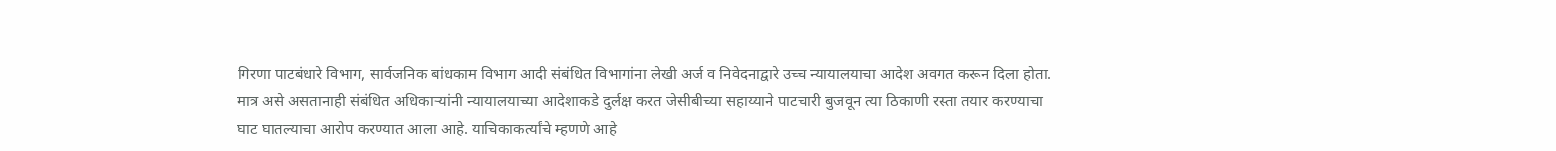गिरणा पाटबंधारे विभाग, सार्वजनिक बांधकाम विभाग आदी संबंधित विभागांना लेखी अर्ज व निवेदनाद्वारे उच्च न्यायालयाचा आदेश अवगत करून दिला होता. मात्र असे असतानाही संबंधित अधिकाऱ्यांनी न्यायालयाच्या आदेशाकडे दुर्लक्ष करत जेसीबीच्या सहाय्याने पाटचारी बुजवून त्या ठिकाणी रस्ता तयार करण्याचा घाट घातल्याचा आरोप करण्यात आला आहे. याचिकाकर्त्यांचे म्हणणे आहे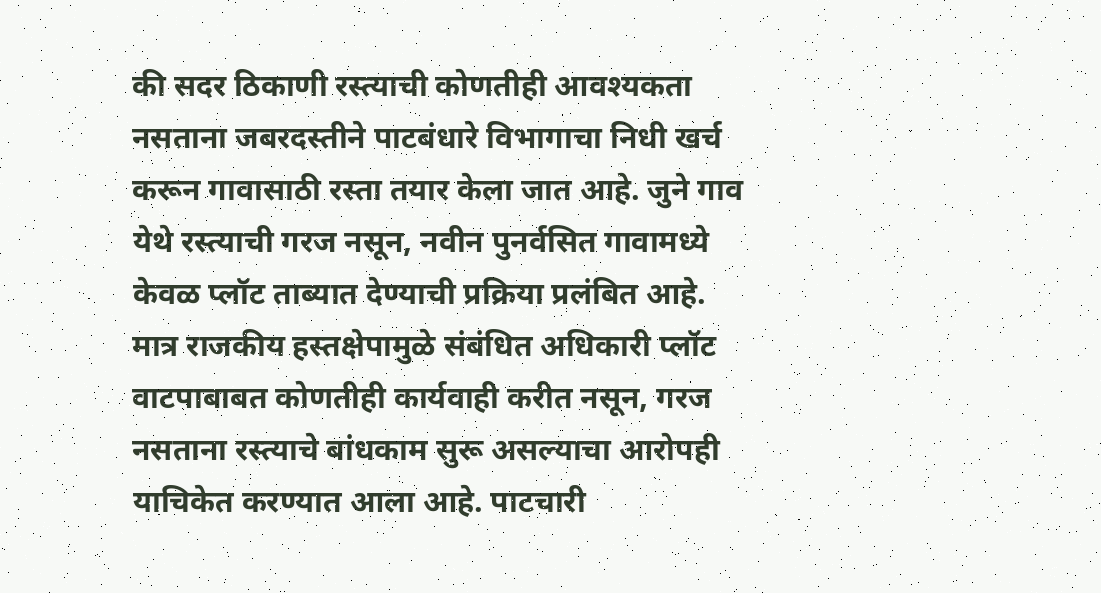की सदर ठिकाणी रस्त्याची कोणतीही आवश्यकता नसताना जबरदस्तीने पाटबंधारे विभागाचा निधी खर्च करून गावासाठी रस्ता तयार केला जात आहे. जुने गाव येथे रस्त्याची गरज नसून, नवीन पुनर्वसित गावामध्ये केवळ प्लॉट ताब्यात देण्याची प्रक्रिया प्रलंबित आहे. मात्र राजकीय हस्तक्षेपामुळे संबंधित अधिकारी प्लॉट वाटपाबाबत कोणतीही कार्यवाही करीत नसून, गरज नसताना रस्त्याचे बांधकाम सुरू असल्याचा आरोपही याचिकेत करण्यात आला आहे. पाटचारी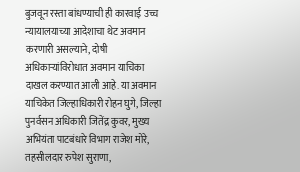बुजवून रस्ता बांधण्याची ही कारवाई उच्च न्यायालयाच्या आदेशाचा थेट अवमान करणारी असल्याने, दोषी अधिकाऱ्यांविरोधात अवमान याचिका दाखल करण्यात आली आहे. या अवमान याचिकेत जिल्हाधिकारी रोहन घुगे, जिल्हा पुनर्वसन अधिकारी जितेंद्र कुवर, मुख्य अभियंता पाटबंधारे विभाग राजेश मोरे, तहसीलदार रुपेश सुराणा,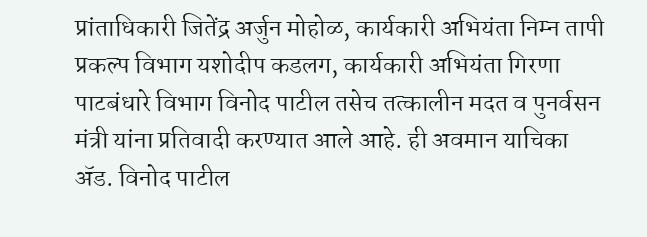प्रांताधिकारी जितेंद्र अर्जुन मोहोळ, कार्यकारी अभियंता निम्न तापी प्रकल्प विभाग यशोदीप कडलग, कार्यकारी अभियंता गिरणा पाटबंधारे विभाग विनोद पाटील तसेच तत्कालीन मदत व पुनर्वसन मंत्री यांना प्रतिवादी करण्यात आले आहे. ही अवमान याचिका ॲड. विनोद पाटील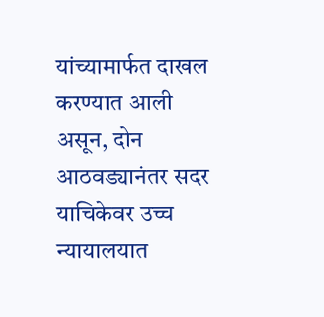यांच्यामार्फत दाखल करण्यात आली असून, दोन आठवड्यानंतर सदर याचिकेवर उच्च न्यायालयात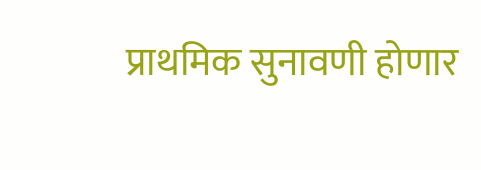प्राथमिक सुनावणी होणार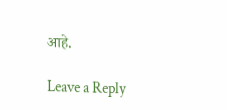आहे.

Leave a Reply